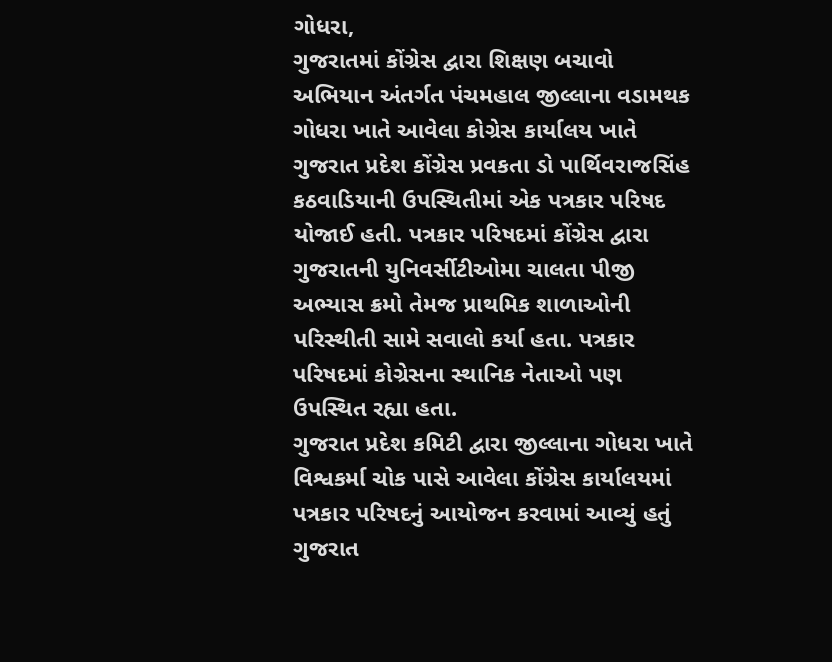ગોધરા,
ગુજરાતમાં કોંગ્રેસ દ્વારા શિક્ષણ બચાવો અભિયાન અંતર્ગત પંચમહાલ જીલ્લાના વડામથક ગોધરા ખાતે આવેલા કોગ્રેસ કાર્યાલય ખાતે ગુજરાત પ્રદેશ કોંગ્રેસ પ્રવકતા ડો પાર્થિવરાજસિંહ કઠવાડિયાની ઉપસ્થિતીમાં એક પત્રકાર પરિષદ યોજાઈ હતી. પત્રકાર પરિષદમાં કોંગ્રેસ દ્વારા ગુજરાતની યુનિવર્સીટીઓમા ચાલતા પીજી અભ્યાસ ક્રમો તેમજ પ્રાથમિક શાળાઓની પરિસ્થીતી સામે સવાલો કર્યા હતા. પત્રકાર પરિષદમાં કોગ્રેસના સ્થાનિક નેતાઓ પણ ઉપસ્થિત રહ્યા હતા.
ગુજરાત પ્રદેશ કમિટી દ્વારા જીલ્લાના ગોધરા ખાતે વિશ્વકર્મા ચોક પાસે આવેલા કોંગ્રેસ કાર્યાલયમાં પત્રકાર પરિષદનું આયોજન કરવામાં આવ્યું હતું ગુજરાત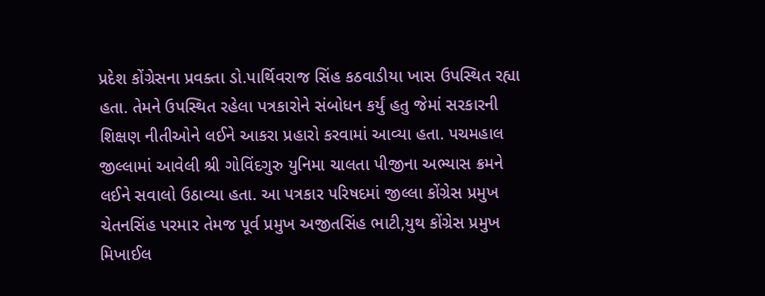પ્રદેશ કોંગ્રેસના પ્રવક્તા ડો.પાર્થિવરાજ સિંહ કઠવાડીયા ખાસ ઉપસ્થિત રહ્યા હતા. તેમને ઉપસ્થિત રહેલા પત્રકારોને સંબોધન કર્યું હતુ જેમાં સરકારની શિક્ષણ નીતીઓને લઈને આકરા પ્રહારો કરવામાં આવ્યા હતા. પચમહાલ જીલ્લામાં આવેલી શ્રી ગોવિંદગુરુ યુનિમા ચાલતા પીજીના અભ્યાસ ક્રમને લઈને સવાલો ઉઠાવ્યા હતા. આ પત્રકાર પરિષદમાં જીલ્લા કોંગ્રેસ પ્રમુખ ચેતનસિંહ પરમાર તેમજ પૂર્વ પ્રમુખ અજીતસિંહ ભાટી,યુથ કોંગ્રેસ પ્રમુખ મિખાઈલ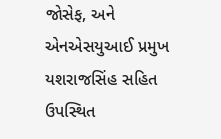જોસેફ, અને એનએસયુઆઈ પ્રમુખ યશરાજસિંહ સહિત ઉપસ્થિત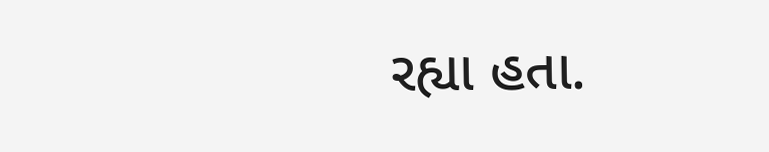રહ્યા હતા.